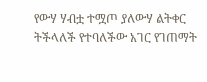የውሃ ሃብቷ ተሟጦ ያለውሃ ልትቀር ትችላለች የተባለችው አገር የገጠማት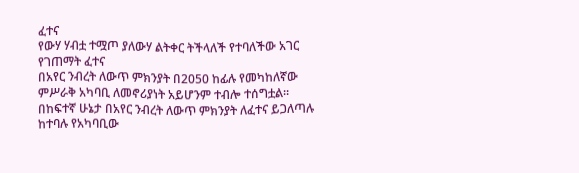ፈተና
የውሃ ሃብቷ ተሟጦ ያለውሃ ልትቀር ትችላለች የተባለችው አገር የገጠማት ፈተና
በአየር ንብረት ለውጥ ምክንያት በ2050 ከፊሉ የመካከለኛው ምሥራቅ አካባቢ ለመኖሪያነት አይሆንም ተብሎ ተሰግቷል።
በከፍተኛ ሁኔታ በአየር ንብረት ለውጥ ምክንያት ለፈተና ይጋለጣሉ ከተባሉ የአካባቢው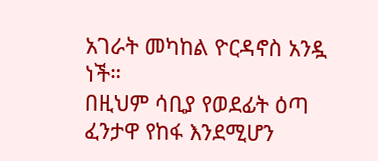አገራት መካከል ዮርዳኖስ አንዷ ነች።
በዚህም ሳቢያ የወደፊት ዕጣ ፈንታዋ የከፋ እንደሚሆን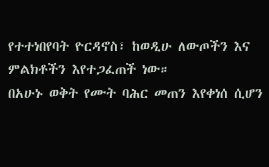የተተነበየባት ዮርዳኖስ፣ ከወዲሁ ለውጦችን እና ምልክቶችን እየተጋፈጠች ነው።
በአሁኑ ወቅት የሙት ባሕር መጠን እየቀነሰ ሲሆን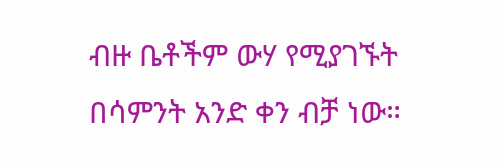ብዙ ቤቶችም ውሃ የሚያገኙት በሳምንት አንድ ቀን ብቻ ነው።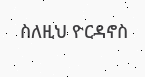ስለዚህ ዮርዳኖስ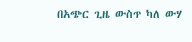በአጭር ጊዜ ውስጥ ካለ ውሃ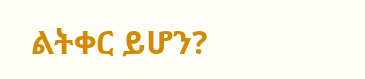ልትቀር ይሆን?